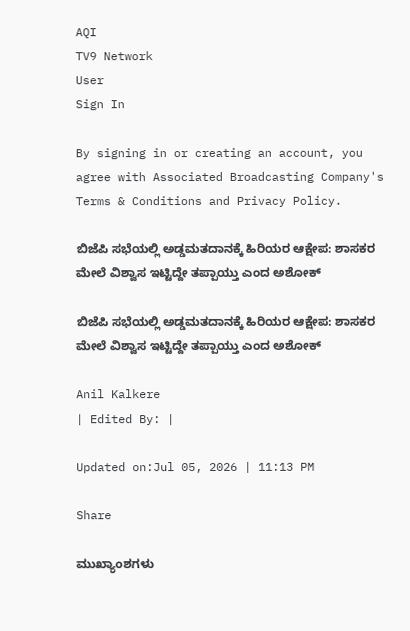AQI
TV9 Network
User
Sign In

By signing in or creating an account, you agree with Associated Broadcasting Company's Terms & Conditions and Privacy Policy.

ಬಿಜೆಪಿ ಸಭೆಯಲ್ಲಿ ಅಡ್ಡಮತದಾನಕ್ಕೆ ಹಿರಿಯರ ಆಕ್ಷೇಪ: ಶಾಸಕರ ಮೇಲೆ ವಿಶ್ವಾಸ ಇಟ್ಟಿದ್ದೇ ತಪ್ಪಾಯ್ತು ಎಂದ ಅಶೋಕ್

ಬಿಜೆಪಿ ಸಭೆಯಲ್ಲಿ ಅಡ್ಡಮತದಾನಕ್ಕೆ ಹಿರಿಯರ ಆಕ್ಷೇಪ: ಶಾಸಕರ ಮೇಲೆ ವಿಶ್ವಾಸ ಇಟ್ಟಿದ್ದೇ ತಪ್ಪಾಯ್ತು ಎಂದ ಅಶೋಕ್

Anil Kalkere
| Edited By: |

Updated on:Jul 05, 2026 | 11:13 PM

Share

ಮುಖ್ಯಾಂಶಗಳು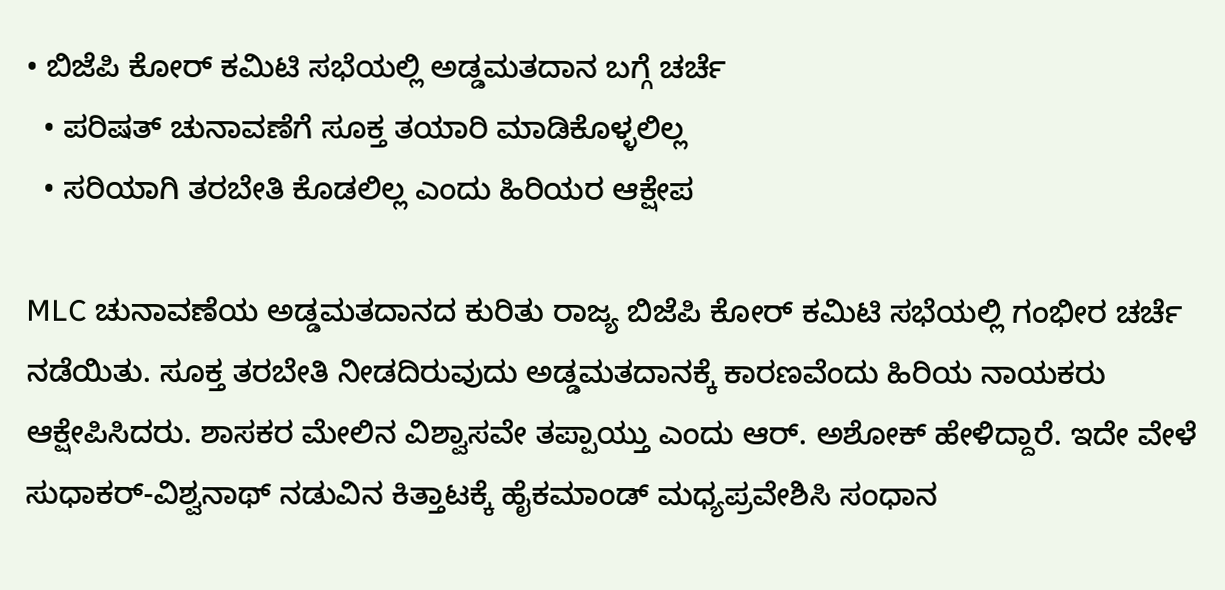• ಬಿಜೆಪಿ ಕೋರ್ ಕಮಿಟಿ ಸಭೆಯಲ್ಲಿ ಅಡ್ಡಮತದಾನ ಬಗ್ಗೆ ಚರ್ಚೆ
  • ಪರಿಷತ್ ಚುನಾವಣೆಗೆ ಸೂಕ್ತ ತಯಾರಿ ಮಾಡಿಕೊಳ್ಳಲಿಲ್ಲ
  • ಸರಿಯಾಗಿ ತರಬೇತಿ ಕೊಡಲಿಲ್ಲ ಎಂದು ಹಿರಿಯರ ಆಕ್ಷೇಪ

MLC ಚುನಾವಣೆಯ ಅಡ್ಡಮತದಾನದ ಕುರಿತು ರಾಜ್ಯ ಬಿಜೆಪಿ ಕೋರ್ ಕಮಿಟಿ ಸಭೆಯಲ್ಲಿ ಗಂಭೀರ ಚರ್ಚೆ ನಡೆಯಿತು. ಸೂಕ್ತ ತರಬೇತಿ ನೀಡದಿರುವುದು ಅಡ್ಡಮತದಾನಕ್ಕೆ ಕಾರಣವೆಂದು ಹಿರಿಯ ನಾಯಕರು ಆಕ್ಷೇಪಿಸಿದರು. ಶಾಸಕರ ಮೇಲಿನ ವಿಶ್ವಾಸವೇ ತಪ್ಪಾಯ್ತು ಎಂದು ಆರ್. ಅಶೋಕ್ ಹೇಳಿದ್ದಾರೆ. ಇದೇ ವೇಳೆ ಸುಧಾಕರ್-ವಿಶ್ವನಾಥ್ ನಡುವಿನ ಕಿತ್ತಾಟಕ್ಕೆ ಹೈಕಮಾಂಡ್ ಮಧ್ಯಪ್ರವೇಶಿಸಿ ಸಂಧಾನ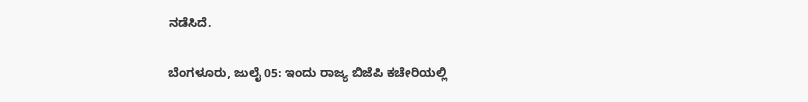ನಡೆಸಿದೆ.

ಬೆಂಗಳೂರು, ಜುಲೈ 05: ಇಂದು ರಾಜ್ಯ ಬಿಜೆಪಿ ಕಚೇರಿಯಲ್ಲಿ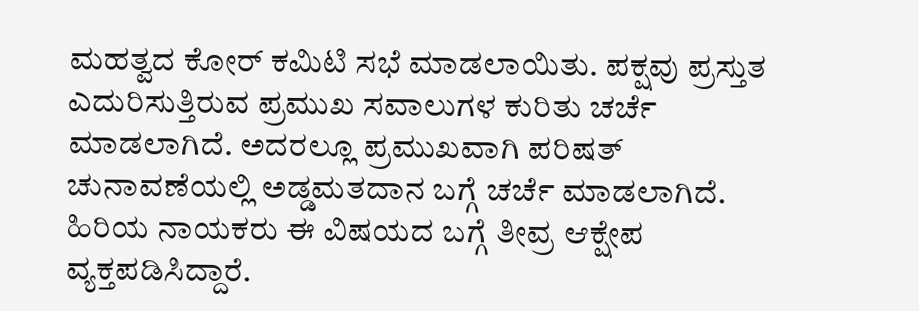ಮಹತ್ವದ ಕೋರ್ ಕಮಿಟಿ ಸಭೆ ಮಾಡಲಾಯಿತು. ಪಕ್ಷವು ಪ್ರಸ್ತುತ ಎದುರಿಸುತ್ತಿರುವ ಪ್ರಮುಖ ಸವಾಲುಗಳ ಕುರಿತು ಚರ್ಚೆ ಮಾಡಲಾಗಿದೆ. ಅದರಲ್ಲೂ ಪ್ರಮುಖವಾಗಿ ಪರಿಷತ್ ಚುನಾವಣೆಯಲ್ಲಿ ಅಡ್ಡಮತದಾನ ಬಗ್ಗೆ ಚರ್ಚೆ ಮಾಡಲಾಗಿದೆ. ಹಿರಿಯ ನಾಯಕರು ಈ ವಿಷಯದ ಬಗ್ಗೆ ತೀವ್ರ ಆಕ್ಷೇಪ ವ್ಯಕ್ತಪಡಿಸಿದ್ದಾರೆ.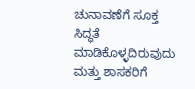ಚುನಾವಣೆಗೆ ಸೂಕ್ತ ಸಿದ್ಧತೆ ಮಾಡಿಕೊಳ್ಳದಿರುವುದು ಮತ್ತು ಶಾಸಕರಿಗೆ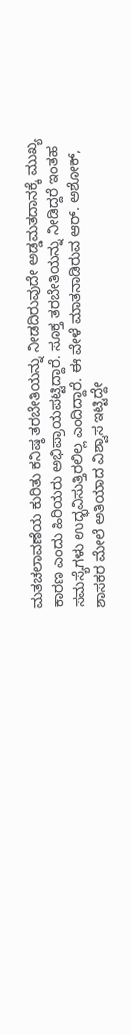ಮತಚಲಾವಣೆಯ ಕುರಿತು ಕನಿಷ್ಠ ತರಬೇತಿಯನ್ನು ನೀಡದಿರುವುದೇ ಅಡ್ಡಮತದಾನಕ್ಕೆ ಮುಖ್ಯ ಕಾರಣ ಎಂದು ಹಿರಿಯರು ಅಭಿಪ್ರಾಯಪಟ್ಟಿದ್ದಾರೆ. ಸೂಕ್ತ ತರಬೇತಿಯನ್ನು ನೀಡಿದ್ದರೆ ಇಂತಹ ಸಮಸ್ಯೆಗಳು ಉದ್ಭವಿಸುತ್ತಿರಲಿಲ್ಲ ಎಂದಿದ್ದಾರೆ. ಈ ವೇಳೆ ಮಾತನಾಡಿರುವ ಆರ್. ಅಶೋಕ್, ಶಾಸಕರ ಮೇಲೆ ಅತಿಯಾದ ವಿಶ್ವಾಸ ಇಟ್ಟಿದ್ದೇ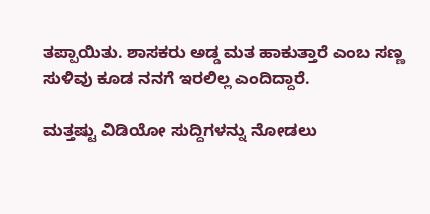ತಪ್ಪಾಯಿತು. ಶಾಸಕರು ಅಡ್ಡ ಮತ ಹಾಕುತ್ತಾರೆ ಎಂಬ ಸಣ್ಣ ಸುಳಿವು ಕೂಡ ನನಗೆ ಇರಲಿಲ್ಲ ಎಂದಿದ್ದಾರೆ.

ಮತ್ತಷ್ಟು ವಿಡಿಯೋ ಸುದ್ದಿಗಳನ್ನು ನೋಡಲು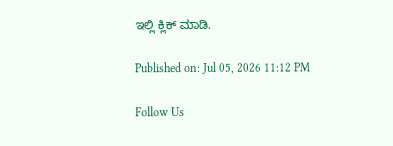ಇಲ್ಲಿ ಕ್ಲಿಕ್ ಮಾಡಿ.

Published on: Jul 05, 2026 11:12 PM

Follow Us